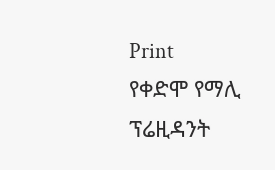Print
የቀድሞ የማሊ ፕሬዚዳንት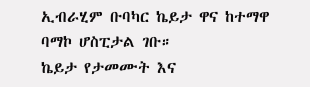ኢብራሂም ቡባካር ኬይታ ዋና ከተማዋ ባማኮ ሆስፒታል ገቡ።
ኬይታ የታመሙት እና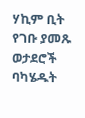ሃኪም ቢት የገቡ ያመጹ ወታደሮች ባካሄዱት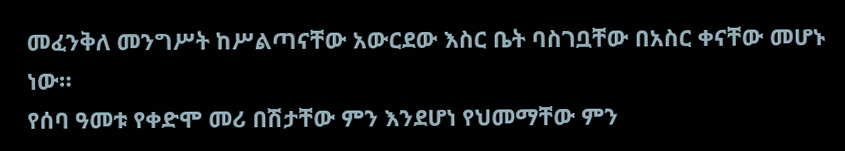መፈንቅለ መንግሥት ከሥልጣናቸው አውርደው እስር ቤት ባስገቧቸው በአስር ቀናቸው መሆኑ ነው።
የሰባ ዓመቱ የቀድሞ መሪ በሽታቸው ምን እንደሆነ የህመማቸው ምን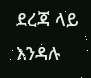ደረጃ ላይ እንዳሉ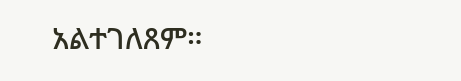አልተገለጸም።